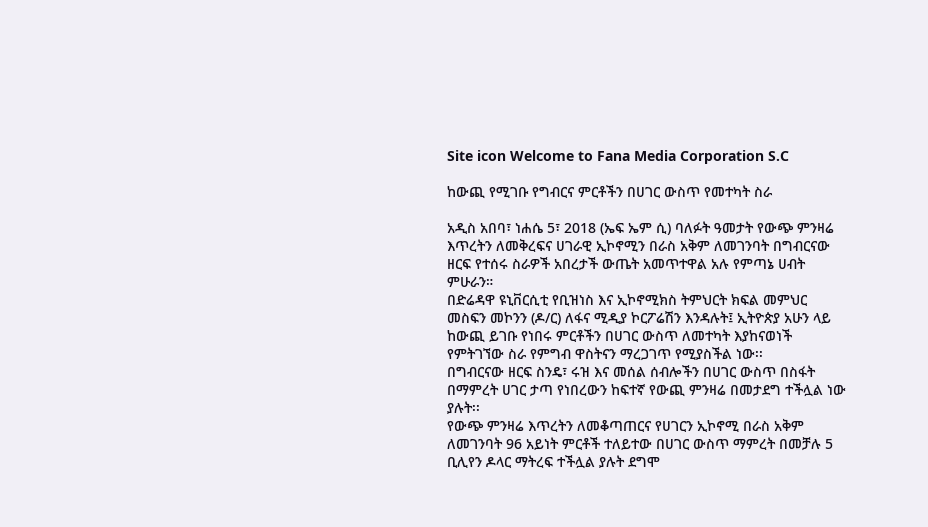Site icon Welcome to Fana Media Corporation S.C

ከውጪ የሚገቡ የግብርና ምርቶችን በሀገር ውስጥ የመተካት ስራ

አዲስ አበባ፣ ነሐሴ 5፣ 2018 (ኤፍ ኤም ሲ) ባለፉት ዓመታት የውጭ ምንዛሬ እጥረትን ለመቅረፍና ሀገራዊ ኢኮኖሚን በራስ አቅም ለመገንባት በግብርናው ዘርፍ የተሰሩ ስራዎች አበረታች ውጤት አመጥተዋል አሉ የምጣኔ ሀብት ምሁራን።
በድሬዳዋ ዩኒቨርሲቲ የቢዝነስ እና ኢኮኖሚክስ ትምህርት ክፍል መምህር መስፍን መኮንን (ዶ/ር) ለፋና ሚዲያ ኮርፖሬሽን እንዳሉት፤ ኢትዮጵያ አሁን ላይ ከውጪ ይገቡ የነበሩ ምርቶችን በሀገር ውስጥ ለመተካት እያከናወነች የምትገኘው ስራ የምግብ ዋስትናን ማረጋገጥ የሚያስችል ነው፡፡
በግብርናው ዘርፍ ስንዴ፣ ሩዝ እና መሰል ሰብሎችን በሀገር ውስጥ በስፋት በማምረት ሀገር ታጣ የነበረውን ከፍተኛ የውጪ ምንዛሬ በመታደግ ተችሏል ነው ያሉት፡፡
የውጭ ምንዛሬ እጥረትን ለመቆጣጠርና የሀገርን ኢኮኖሚ በራስ አቅም ለመገንባት 96 አይነት ምርቶች ተለይተው በሀገር ውስጥ ማምረት በመቻሉ 5 ቢሊየን ዶላር ማትረፍ ተችሏል ያሉት ደግሞ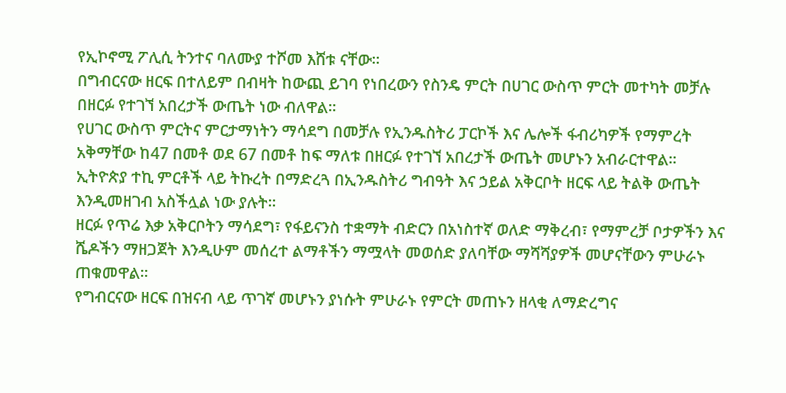የኢኮኖሚ ፖሊሲ ትንተና ባለሙያ ተሾመ እሸቱ ናቸው።
በግብርናው ዘርፍ በተለይም በብዛት ከውጪ ይገባ የነበረውን የስንዴ ምርት በሀገር ውስጥ ምርት መተካት መቻሉ በዘርፉ የተገኘ አበረታች ውጤት ነው ብለዋል፡፡
የሀገር ውስጥ ምርትና ምርታማነትን ማሳደግ በመቻሉ የኢንዱስትሪ ፓርኮች እና ሌሎች ፋብሪካዎች የማምረት አቅማቸው ከ47 በመቶ ወደ 67 በመቶ ከፍ ማለቱ በዘርፉ የተገኘ አበረታች ውጤት መሆኑን አብራርተዋል፡፡
ኢትዮጵያ ተኪ ምርቶች ላይ ትኩረት በማድረጓ በኢንዱስትሪ ግብዓት እና ኃይል አቅርቦት ዘርፍ ላይ ትልቅ ውጤት እንዲመዘገብ አስችሏል ነው ያሉት።
ዘርፉ የጥሬ እቃ አቅርቦትን ማሳደግ፣ የፋይናንስ ተቋማት ብድርን በአነስተኛ ወለድ ማቅረብ፣ የማምረቻ ቦታዎችን እና ሼዶችን ማዘጋጀት እንዲሁም መሰረተ ልማቶችን ማሟላት መወሰድ ያለባቸው ማሻሻያዎች መሆናቸውን ምሁራኑ ጠቁመዋል።
የግብርናው ዘርፍ በዝናብ ላይ ጥገኛ መሆኑን ያነሱት ምሁራኑ የምርት መጠኑን ዘላቂ ለማድረግና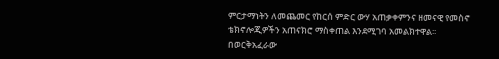ምርታማነትን ለመጨመር የከርሰ ምድር ውሃ አጠቃቀምንና ዘመናዊ የመስኖ ቴክኖሎጂዎችን አጠናክሮ ማስቀጠል እንደሚገባ አመልክተዋል፡፡
በወርቅአፈራው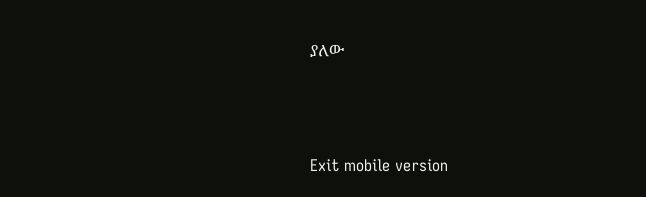ያለው



Exit mobile version